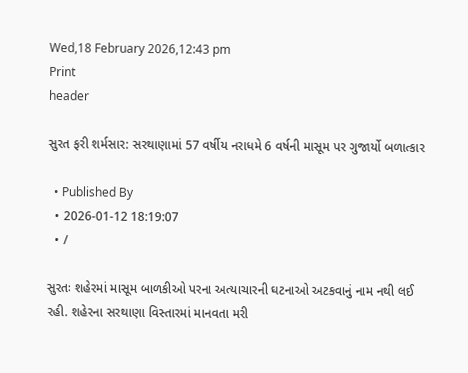Wed,18 February 2026,12:43 pm
Print
header

સુરત ફરી શર્મસાર: સરથાણામાં 57 વર્ષીય નરાધમે 6 વર્ષની માસૂમ પર ગુજાર્યો બળાત્કાર

  • Published By
  • 2026-01-12 18:19:07
  • /

સુરતઃ શહેરમાં માસૂમ બાળકીઓ પરના અત્યાચારની ઘટનાઓ અટકવાનું નામ નથી લઈ રહી. શહેરના સરથાણા વિસ્તારમાં માનવતા મરી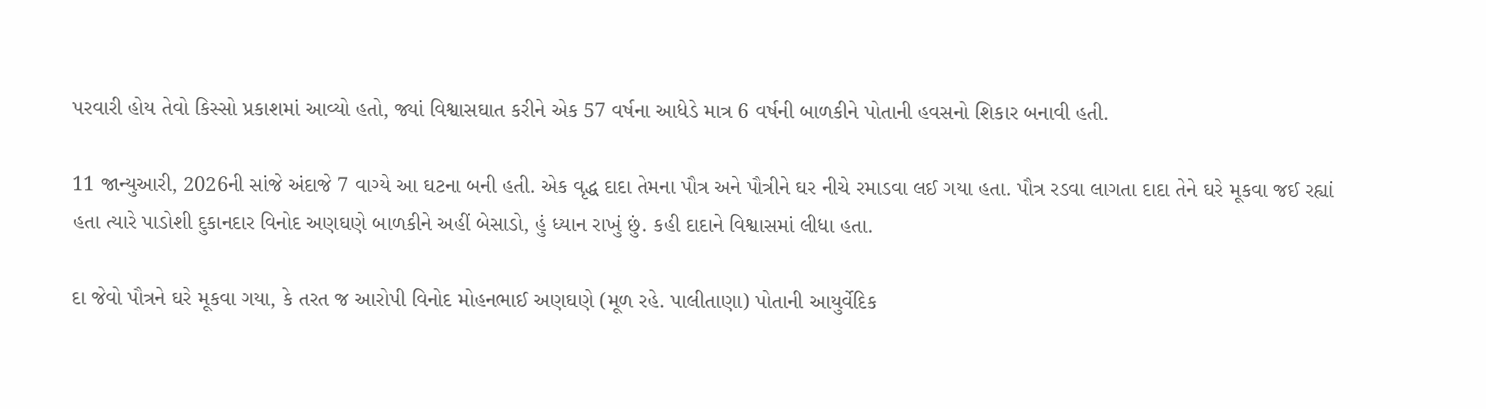પરવારી હોય તેવો કિસ્સો પ્રકાશમાં આવ્યો હતો, જ્યાં વિશ્વાસઘાત કરીને એક 57 વર્ષના આધેડે માત્ર 6 વર્ષની બાળકીને પોતાની હવસનો શિકાર બનાવી હતી.

11 જાન્યુઆરી, 2026ની સાંજે અંદાજે 7 વાગ્યે આ ઘટના બની હતી. એક વૃદ્ધ દાદા તેમના પૌત્ર અને પૌત્રીને ઘર નીચે રમાડવા લઈ ગયા હતા. પૌત્ર રડવા લાગતા દાદા તેને ઘરે મૂકવા જઈ રહ્યાં હતા ત્યારે પાડોશી દુકાનદાર વિનોદ અણઘણે બાળકીને અહીં બેસાડો, હું ધ્યાન રાખું છું. કહી દાદાને વિશ્વાસમાં લીધા હતા.

દા જેવો પૌત્રને ઘરે મૂકવા ગયા, કે તરત જ આરોપી વિનોદ મોહનભાઈ અણઘણે (મૂળ રહે. પાલીતાણા) પોતાની આયુર્વેદિક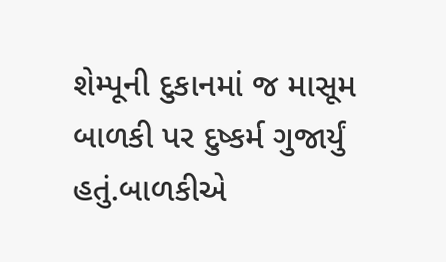શેમ્પૂની દુકાનમાં જ માસૂમ બાળકી પર દુષ્કર્મ ગુજાર્યું હતું.બાળકીએ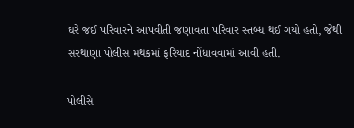ઘરે જઈ પરિવારને આપવીતી જણાવતા પરિવાર સ્તબ્ધ થઈ ગયો હતો, જેથી સરથાણા પોલીસ મથકમાં ફરિયાદ નોંધાવવામાં આવી હતી.

પોલીસે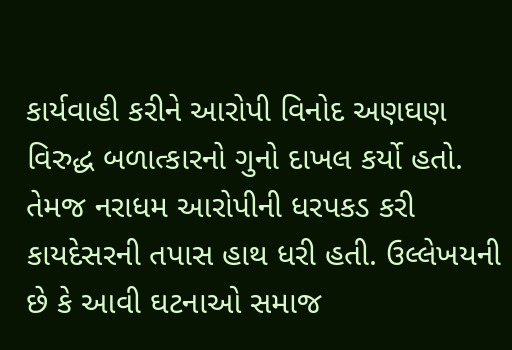કાર્યવાહી કરીને આરોપી વિનોદ અણઘણ વિરુદ્ધ બળાત્કારનો ગુનો દાખલ કર્યો હતો. તેમજ નરાધમ આરોપીની ધરપકડ કરી કાયદેસરની તપાસ હાથ ધરી હતી. ઉલ્લેખયની છે કે આવી ઘટનાઓ સમાજ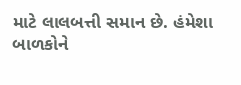માટે લાલબત્તી સમાન છે. હંમેશા બાળકોને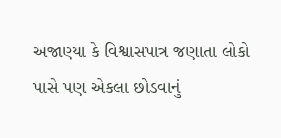અજાણ્યા કે વિશ્વાસપાત્ર જણાતા લોકો પાસે પણ એકલા છોડવાનું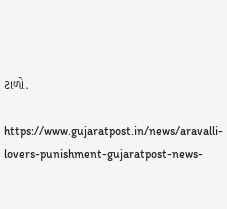ટાળો.

https://www.gujaratpost.in/news/aravalli-lovers-punishment-gujaratpost-news-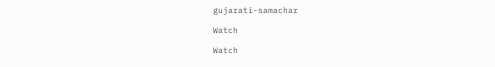gujarati-samachar

Watch

Watch